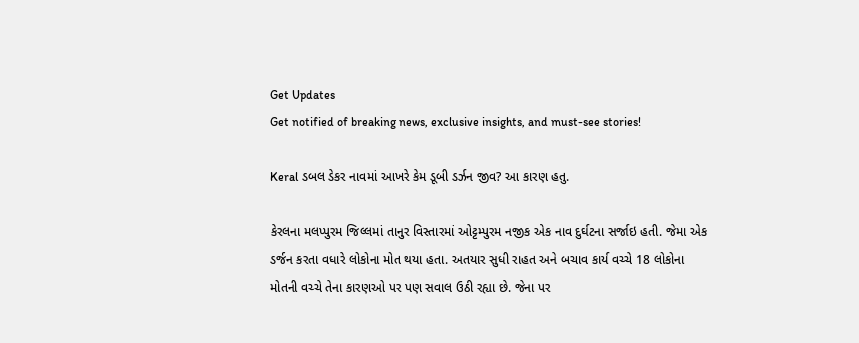Get Updates
Get notified of breaking news, exclusive insights, and must-see stories!

Keral ડબલ ડેકર નાવમાં આખરે કેમ ડૂબી ડર્ઝન જીવ? આ કારણ હતુ.

કેરલના મલપ્પુરમ જિલ્લમાં તાનુર વિસ્તારમાં ઓટ્ટમ્પુરમ નજીક એક નાવ દુર્ઘટના સર્જાઇ હતી. જેમા એક ડર્જન કરતા વધારે લોકોના મોત થયા હતા. અતયાર સુધી રાહત અને બચાવ કાર્ય વચ્ચે 18 લોકોના મોતની વચ્ચે તેના કારણઓ પર પણ સવાલ ઉઠી રહ્યા છે. જેના પર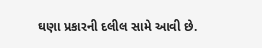ઘણા પ્રકારની દલીલ સામે આવી છે.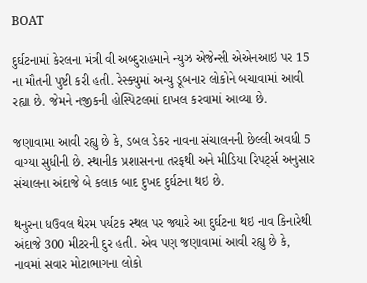BOAT

દુર્ઘટનામાં કેરલના મંત્રી વી અબ્દુરાહમાને ન્યુઝ એજેન્સી એએનઆઇ પર 15 ના મૌતની પુષ્ટી કરી હતી. રેસ્ક્યુમાં અન્યુ ડૂબનાર લોકોને બચાવામાં આવી રહ્યા છે. જેમને નજીકની હોસ્પિટલમાં દાખલ કરવામાં આવ્યા છે.

જણાવામા આવી રહ્યુ છે કે, ડબલ ડેકર નાવના સંચાલનની છેલ્લી અવધી 5 વાગ્યા સુધીની છે. સ્થાનીક પ્રશાસનના તરફથી અને મીડિયા રિપર્ટ્સ અનુસાર સંચાલના અંદાજે બે કલાક બાદ દુખદ દુર્ઘટના થઇ છે.

થનુરના ધઉવલ થેરમ પર્યટક સ્થલ પર જ્યારે આ દુર્ઘટના થઇ નાવ કિનારેથી અંદાજે 300 મીટરની દુર હતી. એવ પણ જણાવામાં આવી રહ્યુ છે કે, નાવમાં સવાર મોટાભાગના લોકો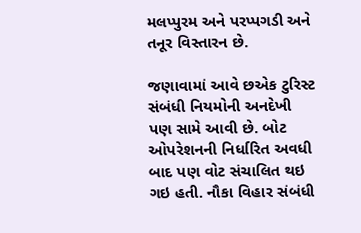મલપ્પુરમ અને પરપ્પગડી અને તનૂર વિસ્તારન છે.

જણાવામાં આવે છએક ટુરિસ્ટ સંબંધી નિયમોની અનદેખી પણ સામે આવી છે. બોટ ઓપરેશનની નિર્ધારિત અવધી બાદ પણ વોટ સંચાલિત થઇ ગઇ હતી. નૌકા વિહાર સંબંધી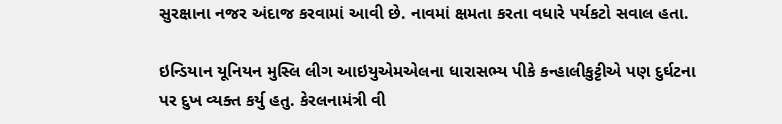સુરક્ષાના નજર અંદાજ કરવામાં આવી છે. નાવમાં ક્ષમતા કરતા વધારે પર્યકટો સવાલ હતા.

ઇન્ડિયાન યૂનિયન મુસ્લિ લીગ આઇયુએમએલના ધારાસભ્ય પીકે કન્હાલીકુટ્ટીએ પણ દુર્ઘટના પર દુખ વ્યક્ત કર્યુ હતુ. કેરલનામંત્રી વી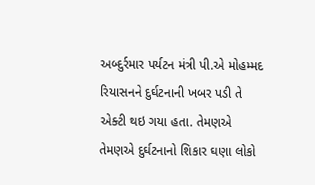અબ્દુર્રમાર પર્યટન મંત્રી પી.એ મોહમ્મદ રિયાસનને દુર્ઘટનાની ખબર પડી તે એક્ટી થઇ ગયા હતા. તેમણએ તેમણએ દુર્ઘટનાનો શિકાર ઘણા લોકો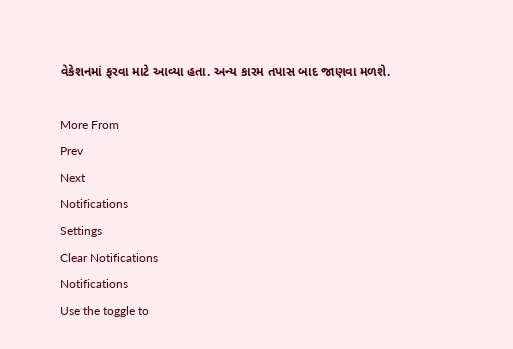વેકેશનમાં ફરવા માટે આવ્યા હતા. અન્ય કારમ તપાસ બાદ જાણવા મળશે.

More From
Prev
Next
Notifications
Settings
Clear Notifications
Notifications
Use the toggle to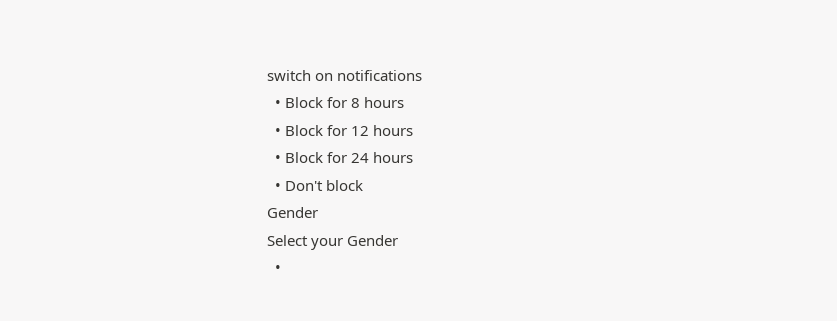switch on notifications
  • Block for 8 hours
  • Block for 12 hours
  • Block for 24 hours
  • Don't block
Gender
Select your Gender
  •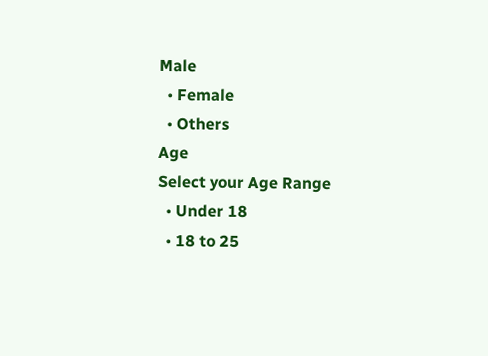Male
  • Female
  • Others
Age
Select your Age Range
  • Under 18
  • 18 to 25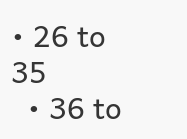• 26 to 35
  • 36 to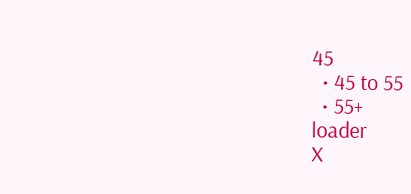45
  • 45 to 55
  • 55+
loader
X